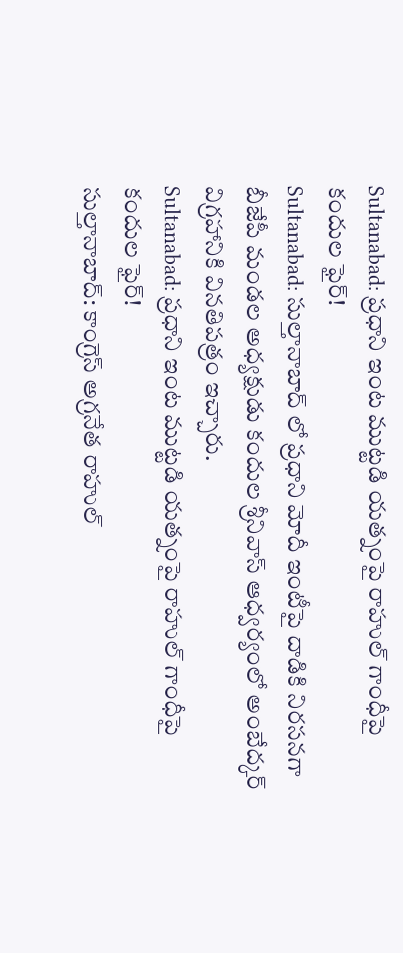Sultanabad: ప్రధాని ఇంట ముట్టడి యత్నంపై రాహుల్ గాంధీపై కందుల ఫైర్!
Sultanabad: సుల్తానాబాద్ లో ప్రధాని మోదీ ఇంటీపై దాడికి నిరసనగా బీజేపీ మండల అధ్యక్షుడు కందుల శ్రీనివాస్ ఆధ్వర్యంలో అంబేద్కర్ విగ్రహానికి వినతిపత్రం ఇచ్చారు.
Sultanabad: ప్రధాని ఇంట ముట్టడి యత్నంపై రాహుల్ గాంధీపై కందుల ఫైర్!
సుల్తానాబాద్: కాంగ్రెస్ అగ్రనేత రాహుల్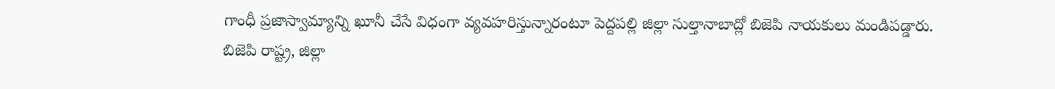గాంధీ ప్రజాస్వామ్యాన్ని ఖూనీ చేసే విధంగా వ్యవహరిస్తున్నారంటూ పెద్దపల్లి జిల్లా సుల్తానాబాద్లో బిజెపి నాయకులు మండిపడ్డారు. బిజెపి రాష్ట్ర, జిల్లా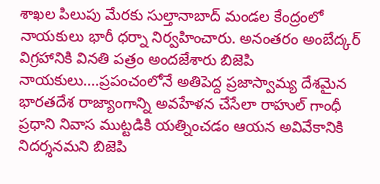శాఖల పిలుపు మేరకు సుల్తానాబాద్ మండల కేంద్రంలో నాయకులు భారీ ధర్నా నిర్వహించారు. అనంతరం అంబేద్కర్ విగ్రహానికి వినతి పత్రం అందజేశారు బిజెపి నాయకులు....ప్రపంచంలోనే అతిపెద్ద ప్రజాస్వామ్య దేశమైన భారతదేశ రాజ్యాంగాన్ని అవహేళన చేసేలా రాహుల్ గాంధీ ప్రధాని నివాస ముట్టడికి యత్నించడం ఆయన అవివేకానికి నిదర్శనమని బిజెపి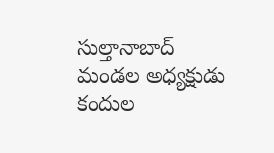సుల్తానాబాద్ మండల అధ్యక్షుడు కందుల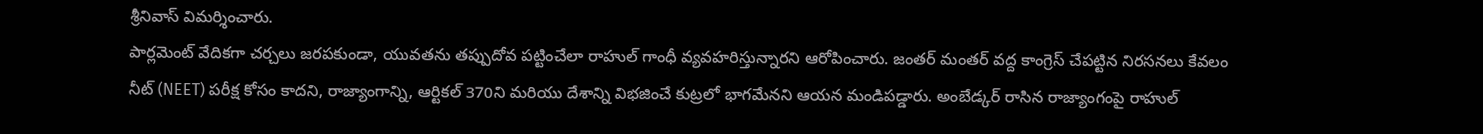శ్రీనివాస్ విమర్శించారు.
పార్లమెంట్ వేదికగా చర్చలు జరపకుండా, యువతను తప్పుదోవ పట్టించేలా రాహుల్ గాంధీ వ్యవహరిస్తున్నారని ఆరోపించారు. జంతర్ మంతర్ వద్ద కాంగ్రెస్ చేపట్టిన నిరసనలు కేవలం నీట్ (NEET) పరీక్ష కోసం కాదని, రాజ్యాంగాన్ని, ఆర్టికల్ 370ని మరియు దేశాన్ని విభజించే కుట్రలో భాగమేనని ఆయన మండిపడ్డారు. అంబేడ్కర్ రాసిన రాజ్యాంగంపై రాహుల్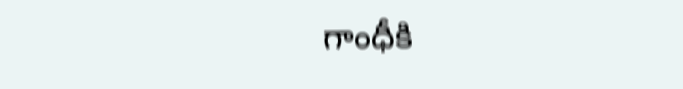గాంధీకి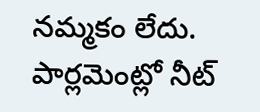నమ్మకం లేదు. పార్లమెంట్లో నీట్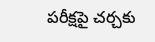పరీక్షపై చర్చకు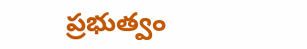ప్రభుత్వం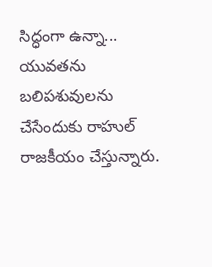సిద్ధంగా ఉన్నా... యువతను బలిపశువులను చేసేందుకు రాహుల్ రాజకీయం చేస్తున్నారు.